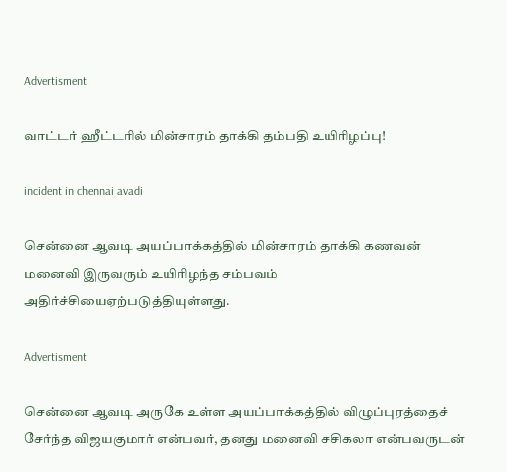Advertisment

வாட்டர் ஹீட்டரில் மின்சாரம் தாக்கி தம்பதி உயிரிழப்பு!

incident in chennai avadi

சென்னை ஆவடி அயப்பாக்கத்தில் மின்சாரம் தாக்கி கணவன் மனைவி இருவரும் உயிரிழந்த சம்பவம் அதிர்ச்சியைஏற்படுத்தியுள்ளது.

Advertisment

சென்னை ஆவடி அருகே உள்ள அயப்பாக்கத்தில் விழுப்புரத்தைச் சேர்ந்த விஜயகுமார் என்பவர், தனது மனைவி சசிகலா என்பவருடன்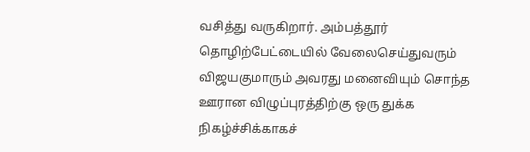வசித்து வருகிறார். அம்பத்தூர் தொழிற்பேட்டையில் வேலைசெய்துவரும் விஜயகுமாரும் அவரது மனைவியும் சொந்த ஊரான விழுப்புரத்திற்கு ஒரு துக்க நிகழ்ச்சிக்காகச்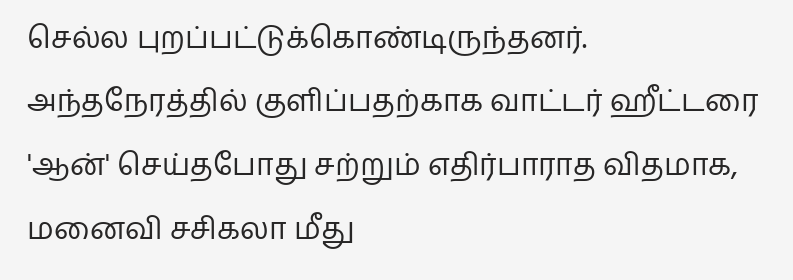செல்ல புறப்பட்டுக்கொண்டிருந்தனர். அந்தநேரத்தில் குளிப்பதற்காக வாட்டர் ஹீட்டரை 'ஆன்' செய்தபோது சற்றும் எதிர்பாராத விதமாக, மனைவி சசிகலா மீது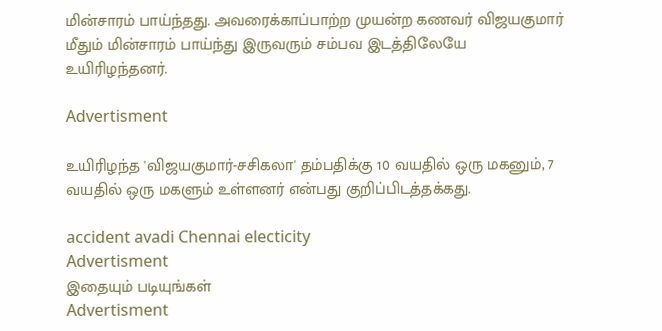மின்சாரம் பாய்ந்தது. அவரைக்காப்பாற்ற முயன்ற கணவர் விஜயகுமார் மீதும் மின்சாரம் பாய்ந்து இருவரும் சம்பவ இடத்திலேயே உயிரிழந்தனர்.

Advertisment

உயிரிழந்த 'விஜயகுமார்-சசிகலா' தம்பதிக்கு 10 வயதில் ஒரு மகனும், 7 வயதில் ஒரு மகளும் உள்ளனர் என்பது குறிப்பிடத்தக்கது.

accident avadi Chennai electicity
Advertisment
இதையும் படியுங்கள்
Advertisment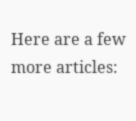Here are a few more articles: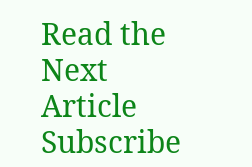Read the Next Article
Subscribe